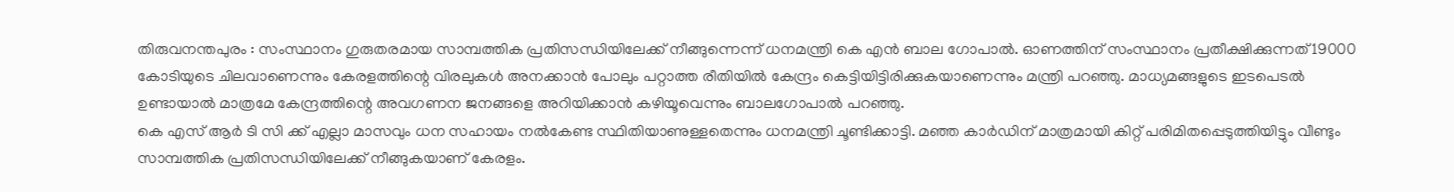തിരുവനന്തപുരം : സംസ്ഥാനം ഗുരുതരമായ സാമ്പത്തിക പ്രതിസന്ധിയിലേക്ക് നീങ്ങുന്നെന്ന് ധനമന്ത്രി കെ എൻ ബാല ഗോപാൽ. ഓണത്തിന് സംസ്ഥാനം പ്രതീക്ഷിക്കുന്നത് 19000 കോടിയുടെ ചിലവാണെന്നും കേരളത്തിന്റെ വിരലുകൾ അനക്കാൻ പോലും പറ്റാത്ത രീതിയിൽ കേന്ദ്രം കെട്ടിയിട്ടിരിക്കുകയാണെന്നും മന്ത്രി പറഞ്ഞു. മാധ്യമങ്ങളുടെ ഇടപെടൽ ഉണ്ടായാൽ മാത്രമേ കേന്ദ്രത്തിന്റെ അവഗണന ജനങ്ങളെ അറിയിക്കാൻ കഴിയൂവെന്നും ബാലഗോപാൽ പറഞ്ഞു.
കെ എസ് ആർ ടി സി ക്ക് എല്ലാ മാസവും ധന സഹായം നൽകേണ്ട സ്ഥിതിയാണുള്ളതെന്നും ധനമന്ത്രി ചൂണ്ടിക്കാട്ടി. മഞ്ഞ കാർഡിന് മാത്രമായി കിറ്റ് പരിമിതപ്പെടുത്തിയിട്ടും വീണ്ടും സാമ്പത്തിക പ്രതിസന്ധിയിലേക്ക് നീങ്ങുകയാണ് കേരളം.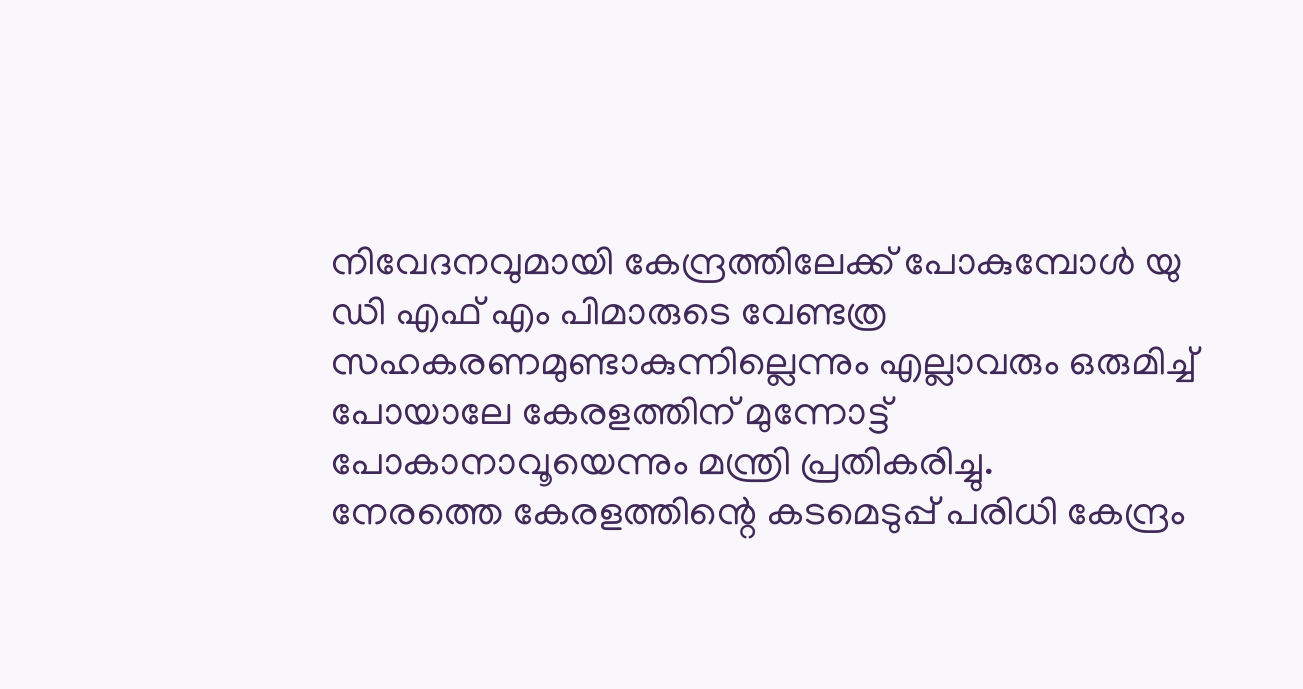നിവേദനവുമായി കേന്ദ്രത്തിലേക്ക് പോകുമ്പോൾ യു ഡി എഫ് എം പിമാരുടെ വേണ്ടത്ര സഹകരണമുണ്ടാകുന്നില്ലെന്നും എല്ലാവരും ഒരുമിച്ച് പോയാലേ കേരളത്തിന് മുന്നോട്ട് പോകാനാവൂയെന്നും മന്ത്രി പ്രതികരിച്ചു.
നേരത്തെ കേരളത്തിന്റെ കടമെടുപ്പ് പരിധി കേന്ദ്രം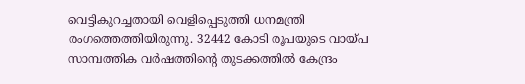വെട്ടികുറച്ചതായി വെളിപ്പെടുത്തി ധനമന്ത്രി രംഗത്തെത്തിയിരുന്നു. 32442 കോടി രൂപയുടെ വായ്പ സാമ്പത്തിക വർഷത്തിന്റെ തുടക്കത്തിൽ കേന്ദ്രം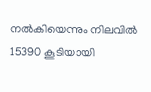നൽകിയെന്നും നിലവിൽ 15390 കൂടിയായി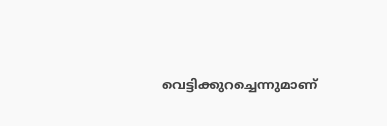വെട്ടിക്കുറച്ചെന്നുമാണ്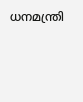ധനമന്ത്രി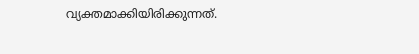വ്യക്തമാക്കിയിരിക്കുന്നത്.